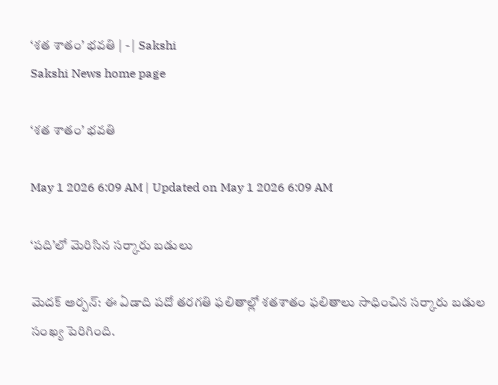‘శత శాతం’ భవతి | - | Sakshi
Sakshi News home page

‘శత శాతం’ భవతి

May 1 2026 6:09 AM | Updated on May 1 2026 6:09 AM

‘పది’లో మెరిసిన సర్కారు బడులు

మెదక్‌ అర్బన్‌: ఈ ఏడాది పదో తరగతి ఫలితాల్లో శతశాతం ఫలితాలు సాధించిన సర్కారు బడుల సంఖ్య పెరిగింది.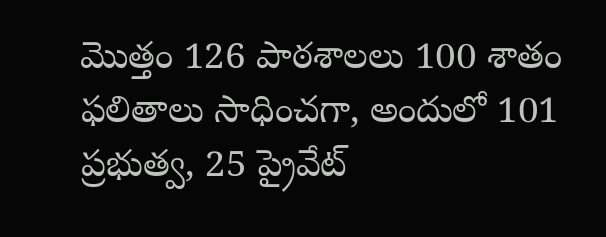మొత్తం 126 పాఠశాలలు 100 శాతం ఫలితాలు సాధించగా, అందులో 101 ప్రభుత్వ, 25 ప్రైవేట్‌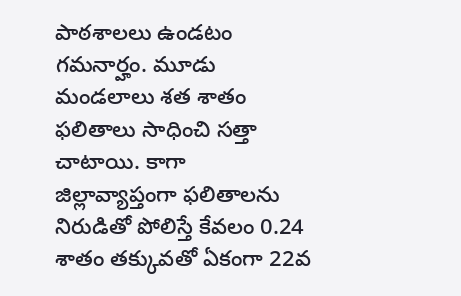పాఠశాలలు ఉండటం గమనార్హం. మూడు మండలాలు శత శాతం ఫలితాలు సాధించి సత్తా చాటాయి. కాగా జిల్లావ్యాప్తంగా ఫలితాలను నిరుడితో పోలిస్తే కేవలం 0.24 శాతం తక్కువతో ఏకంగా 22వ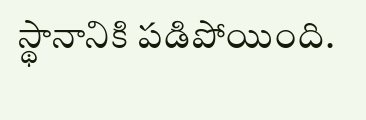స్థానానికి పడిపోయింది.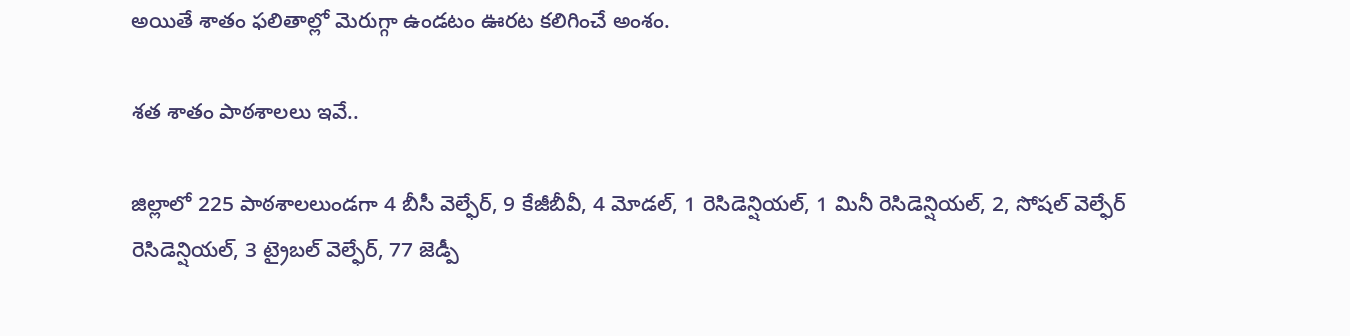అయితే శాతం ఫలితాల్లో మెరుగ్గా ఉండటం ఊరట కలిగించే అంశం.

శత శాతం పాఠశాలలు ఇవే..

జిల్లాలో 225 పాఠశాలలుండగా 4 బీసీ వెల్ఫేర్‌, 9 కేజీబీవీ, 4 మోడల్‌, 1 రెసిడెన్షియల్‌, 1 మినీ రెసిడెన్షియల్‌, 2, సోషల్‌ వెల్ఫేర్‌ రెసిడెన్షియల్‌, 3 ట్రైబల్‌ వెల్ఫేర్‌, 77 జెడ్పీ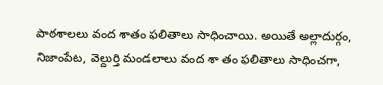పాఠశాలలు వంద శాతం ఫలితాలు సాధించాయి. అయితే అల్లాదుర్గం, నిజాంపేట, వెల్దుర్తి మండలాలు వంద శా తం ఫలితాలు సాధించగా,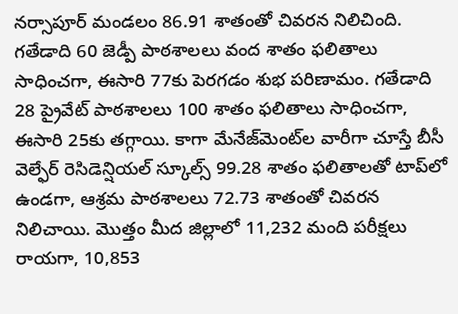నర్సాపూర్‌ మండలం 86.91 శాతంతో చివరన నిలిచింది. గతేడాది 60 జెడ్పీ పాఠశాలలు వంద శాతం ఫలితాలు సాధించగా, ఈసారి 77కు పెరగడం శుభ పరిణామం. గతేడాది 28 ప్రైవేట్‌ పాఠశాలలు 100 శాతం ఫలితాలు సాధించగా, ఈసారి 25కు తగ్గాయి. కాగా మేనేజ్‌మెంట్‌ల వారీగా చూస్తే బీసీ వెల్ఫేర్‌ రెసిడెన్షియల్‌ స్కూల్స్‌ 99.28 శాతం ఫలితాలతో టాప్‌లో ఉండగా, ఆశ్రమ పాఠశాలలు 72.73 శాతంతో చివరన నిలిచాయి. మొత్తం మీద జిల్లాలో 11,232 మంది పరీక్షలు రాయగా, 10,853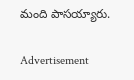మంది పాసయ్యారు.

Advertisement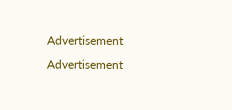Advertisement
Advertisement